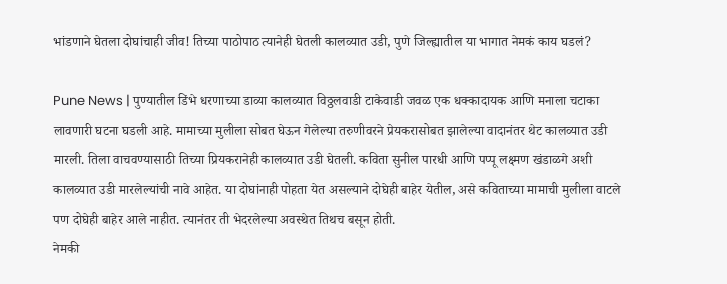भांडणाने घेतला दोघांचाही जीव! तिच्या पाठोपाठ त्यानेही घेतली कालव्यात उडी, पुणे जिल्ह्यातील या भागात नेमकं काय घडलं?

Pune News | पुण्यातील डिंभे धरणाच्या डाव्या कालव्यात विठ्ठलवाडी टाकेवाडी जवळ एक धक्कादायक आणि मनाला चटाका लावणारी घटना घडली आहे. मामाच्या मुलीला सोबत घेऊन गेलेल्या तरुणीवरने प्रेयकरासोबत झालेल्या वादानंतर थेट कालव्यात उडी मारली. तिला वाचवण्यासाठी तिच्या प्रियकरानेही कालव्यात उडी घेतली. कविता सुनील पारधी आणि पप्पू लक्ष्मण खंडाळगे अशी कालव्यात उडी मारलेल्यांची नावे आहेत. या दोघांनाही पोहता येत असल्याने दोघेही बाहेर येतील, असे कविताच्या मामाची मुलीला वाटले पण दोघेही बाहेर आले नाहीत. त्यानंतर ती भेदरलेल्या अवस्थेत तिथच बसून होती.
नेमकी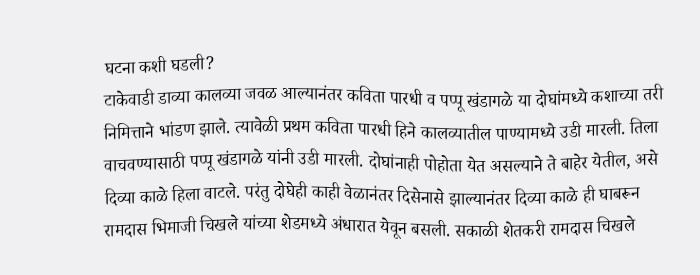घटना कशी घडली?
टाकेवाडी डाव्या कालव्या जवळ आल्यानंतर कविता पारधी व पप्पू खंडागळे या दोघांमध्ये कशाच्या तरी निमित्ताने भांडण झाले. त्यावेळी प्रथम कविता पारधी हिने कालव्यातील पाण्यामध्ये उडी मारली. तिला वाचवण्यासाठी पप्पू खंडागळे यांनी उडी मारली. दोघांनाही पोहोता येत असल्याने ते बाहेर येतील, असे दिव्या काळे हिला वाटले. परंतु दोघेही काही वेळानंतर दिसेनासे झाल्यानंतर दिव्या काळे ही घाबरून रामदास भिमाजी चिखले यांच्या शेडमध्ये अंधारात येवून बसली. सकाळी शेतकरी रामदास चिखले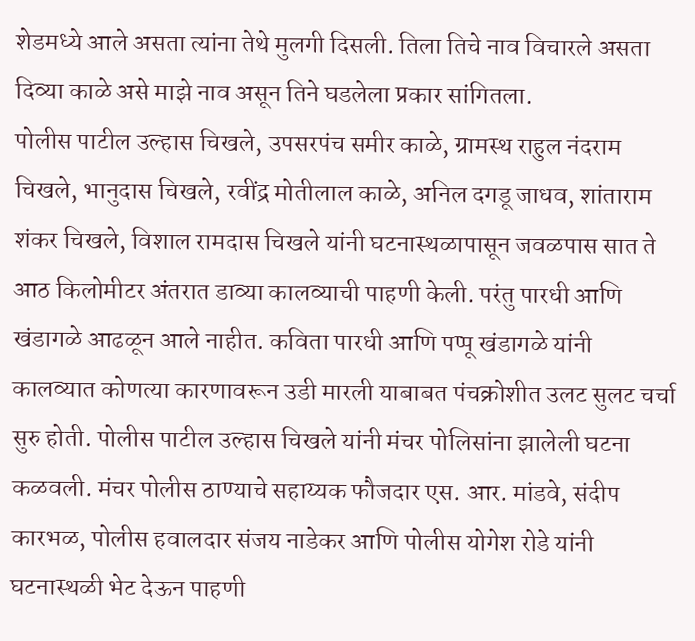शेडमध्ये आले असता त्यांना तेथे मुलगी दिसली. तिला तिचे नाव विचारले असता दिव्या काळे असे माझे नाव असून तिने घडलेला प्रकार सांगितला.
पोलीस पाटील उल्हास चिखले, उपसरपंच समीर काळे, ग्रामस्थ राहुल नंदराम चिखले, भानुदास चिखले, रवींद्र मोतीलाल काळे, अनिल दगडू जाधव, शांताराम शंकर चिखले, विशाल रामदास चिखले यांनी घटनास्थळापासून जवळपास सात ते आठ किलोमीटर अंतरात डाव्या कालव्याची पाहणी केली. परंतु पारधी आणि खंडागळे आढळून आले नाहीत. कविता पारधी आणि पप्पू खंडागळे यांनी कालव्यात कोणत्या कारणावरून उडी मारली याबाबत पंचक्रोशीत उलट सुलट चर्चा सुरु होती. पोलीस पाटील उल्हास चिखले यांनी मंचर पोलिसांना झालेली घटना कळवली. मंचर पोलीस ठाण्याचे सहाय्यक फौजदार एस. आर. मांडवे, संदीप कारभळ, पोलीस हवालदार संजय नाडेकर आणि पोलीस योगेश रोडे यांनी घटनास्थळी भेट देऊन पाहणी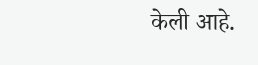केली आहे.